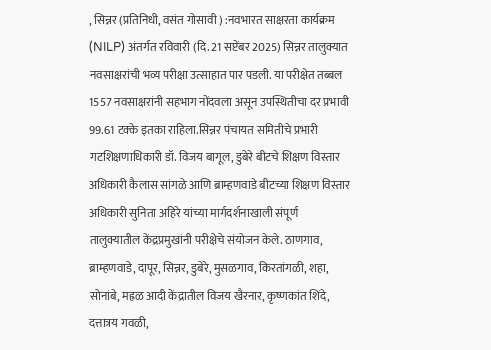, सिन्नर (प्रतिनिधी, वसंत गोसावी ) :नवभारत साक्षरता कार्यक्रम (NILP) अंतर्गत रविवारी (दि. 21 सप्टेंबर 2025) सिन्नर तालुक्यात नवसाक्षरांची भव्य परीक्षा उत्साहात पार पडली. या परीक्षेत तब्बल 1557 नवसाक्षरांनी सहभाग नोंदवला असून उपस्थितीचा दर प्रभावी 99.61 टक्के इतका राहिला.सिन्नर पंचायत समितीचे प्रभारी गटशिक्षणाधिकारी डॉ. विजय बागूल, डुबेरे बीटचे शिक्षण विस्तार अधिकारी कैलास सांगळे आणि ब्राम्हणवाडे बीटच्या शिक्षण विस्तार अधिकारी सुनिता अहिरे यांच्या मार्गदर्शनाखाली संपूर्ण तालुक्यातील केंद्रप्रमुखांनी परीक्षेचे संयोजन केले. ठाणगाव, ब्राम्हणवाडे, दापूर, सिन्नर, डुबेरे, मुसळगाव, किरतांगळी, शहा, सोनांबे, मह्रळ आदी केंद्रातील विजय खैरनार, कृष्णकांत शिंदे, दत्तात्रय गवळी,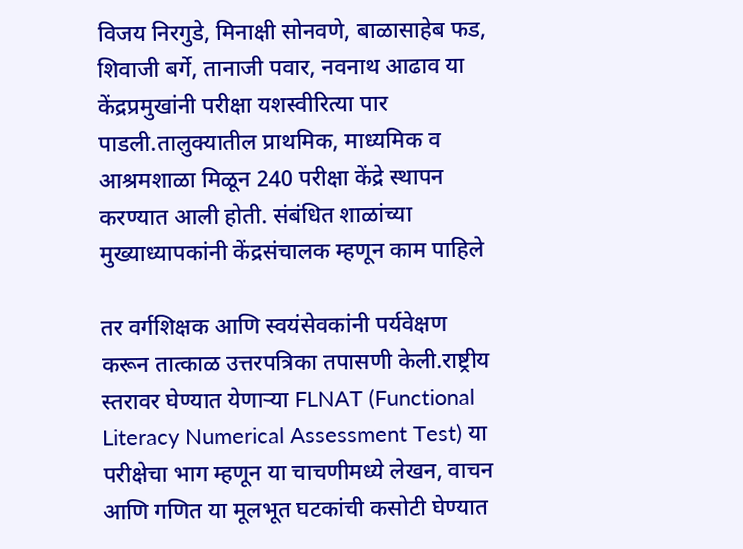विजय निरगुडे, मिनाक्षी सोनवणे, बाळासाहेब फड, शिवाजी बर्गे, तानाजी पवार, नवनाथ आढाव या केंद्रप्रमुखांनी परीक्षा यशस्वीरित्या पार पाडली.तालुक्यातील प्राथमिक, माध्यमिक व आश्रमशाळा मिळून 240 परीक्षा केंद्रे स्थापन करण्यात आली होती. संबंधित शाळांच्या मुख्याध्यापकांनी केंद्रसंचालक म्हणून काम पाहिले

तर वर्गशिक्षक आणि स्वयंसेवकांनी पर्यवेक्षण करून तात्काळ उत्तरपत्रिका तपासणी केली.राष्ट्रीय स्तरावर घेण्यात येणाऱ्या FLNAT (Functional Literacy Numerical Assessment Test) या परीक्षेचा भाग म्हणून या चाचणीमध्ये लेखन, वाचन आणि गणित या मूलभूत घटकांची कसोटी घेण्यात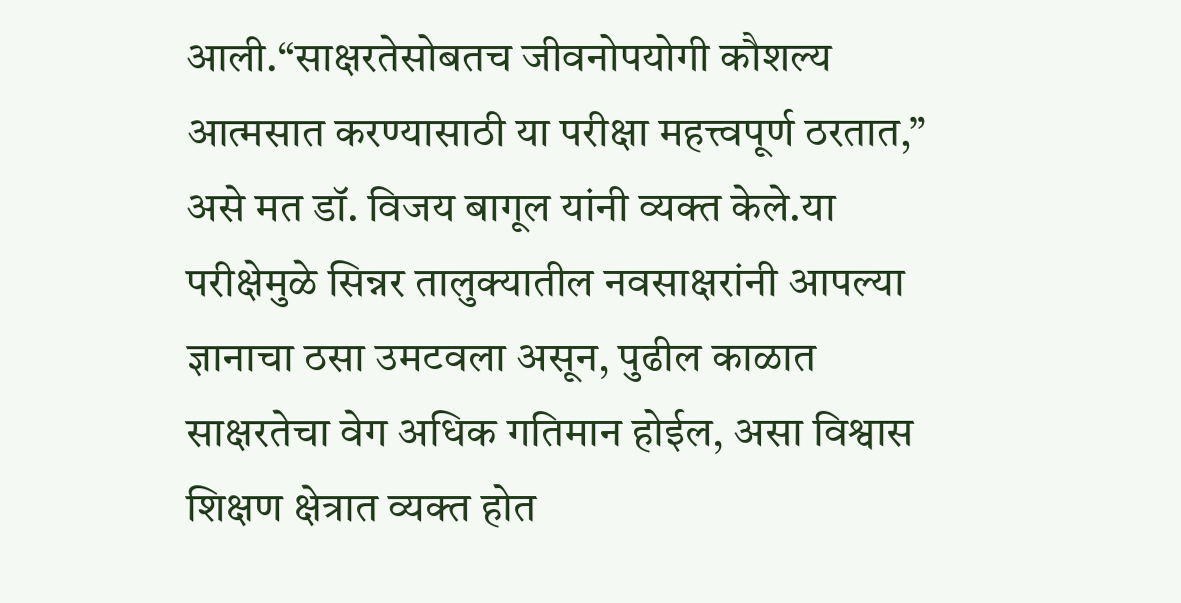आली.“साक्षरतेसोबतच जीवनोपयोगी कौशल्य आत्मसात करण्यासाठी या परीक्षा महत्त्वपूर्ण ठरतात,” असे मत डॉ. विजय बागूल यांनी व्यक्त केले.या परीक्षेमुळे सिन्नर तालुक्यातील नवसाक्षरांनी आपल्या ज्ञानाचा ठसा उमटवला असून, पुढील काळात साक्षरतेचा वेग अधिक गतिमान होईल, असा विश्वास शिक्षण क्षेत्रात व्यक्त होत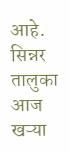आहे. सिन्नर तालुका आज खऱ्या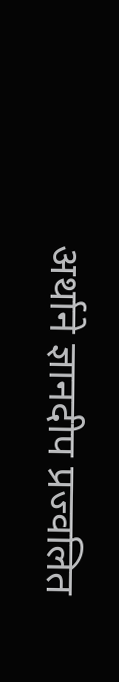अर्थाने ज्ञानदीप प्रज्वलित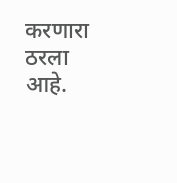करणारा ठरला आहे.